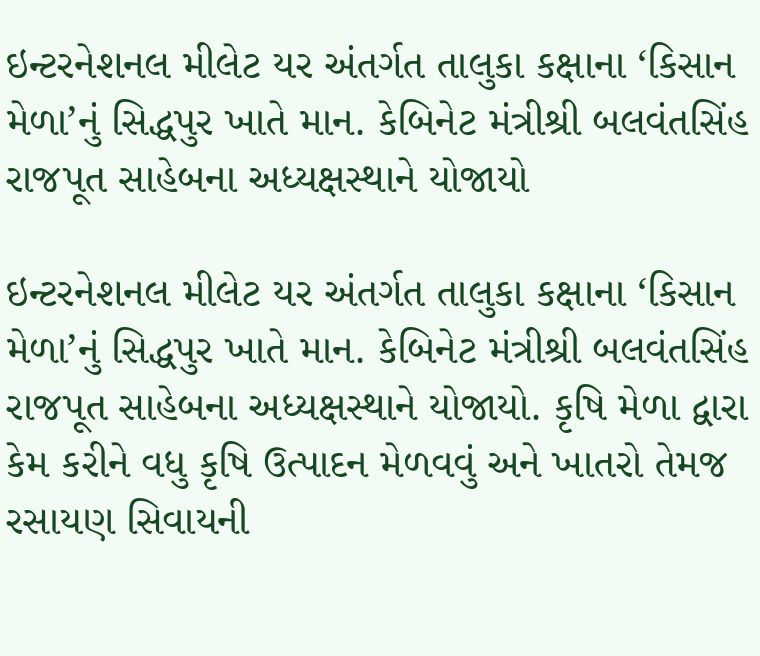ઇન્ટરનેશનલ મીલેટ યર અંતર્ગત તાલુકા કક્ષાના ‘કિસાન મેળા’નું સિદ્ધપુર ખાતે માન. કેબિનેટ મંત્રીશ્રી બલવંતસિંહ રાજપૂત સાહેબના અધ્યક્ષસ્થાને યોજાયો

ઇન્ટરનેશનલ મીલેટ યર અંતર્ગત તાલુકા કક્ષાના ‘કિસાન મેળા’નું સિદ્ધપુર ખાતે માન. કેબિનેટ મંત્રીશ્રી બલવંતસિંહ રાજપૂત સાહેબના અધ્યક્ષસ્થાને યોજાયો. કૃષિ મેળા દ્વારા કેમ કરીને વધુ કૃષિ ઉત્પાદન મેળવવું અને ખાતરો તેમજ રસાયણ સિવાયની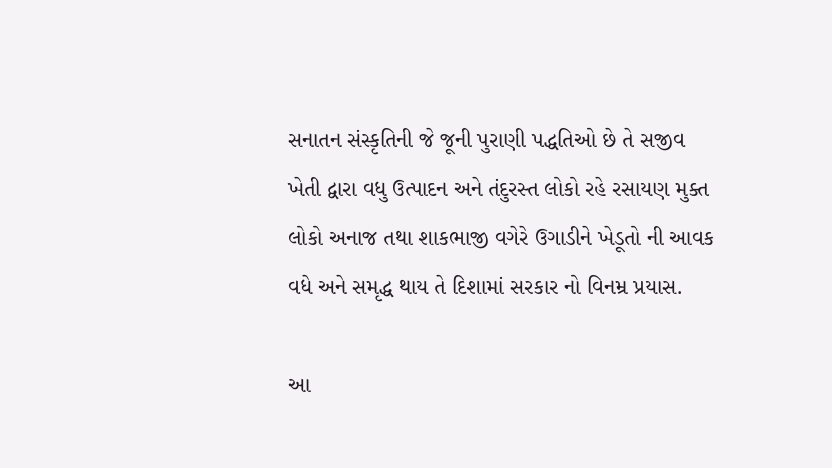સનાતન સંસ્કૃતિની જે જૂની પુરાણી પદ્ધતિઓ છે તે સજીવ ખેતી દ્વારા વધુ ઉત્પાદન અને તંદુરસ્ત લોકો રહે રસાયણ મુક્ત લોકો અનાજ તથા શાકભાજી વગેરે ઉગાડીને ખેડૂતો ની આવક વધે અને સમૃદ્ધ થાય તે દિશામાં સરકાર નો વિનમ્ર પ્રયાસ.

આ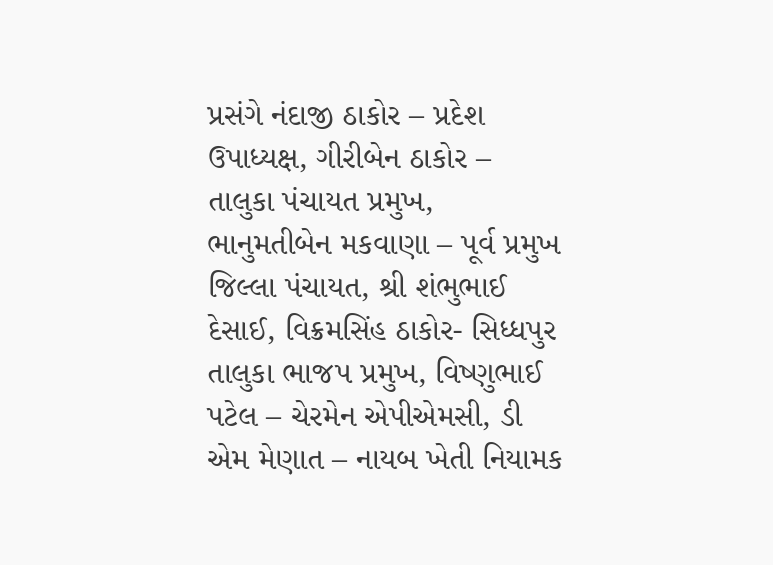પ્રસંગે નંદાજી ઠાકોર – પ્રદેશ ઉપાધ્યક્ષ, ગીરીબેન ઠાકોર – તાલુકા પંચાયત પ્રમુખ, ભાનુમતીબેન મકવાણા – પૂર્વ પ્રમુખ જિલ્લા પંચાયત, શ્રી શંભુભાઈ દેસાઈ, વિક્રમસિંહ ઠાકોર- સિધ્ધપુર તાલુકા ભાજપ પ્રમુખ, વિષ્ણુભાઈ પટેલ – ચેરમેન એપીએમસી, ડી એમ મેણાત – નાયબ ખેતી નિયામક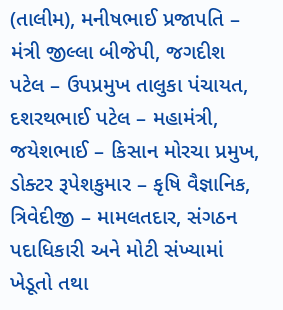(તાલીમ), મનીષભાઈ પ્રજાપતિ – મંત્રી જીલ્લા બીજેપી, જગદીશ પટેલ – ઉપપ્રમુખ તાલુકા પંચાયત, દશરથભાઈ પટેલ – મહામંત્રી, જયેશભાઈ – કિસાન મોરચા પ્રમુખ, ડોક્ટર રૂપેશકુમાર – કૃષિ વૈજ્ઞાનિક, ત્રિવેદીજી – મામલતદાર, સંગઠન પદાધિકારી અને મોટી સંખ્યામાં ખેડૂતો તથા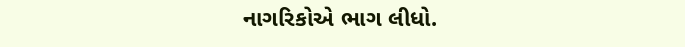નાગરિકોએ ભાગ લીધો.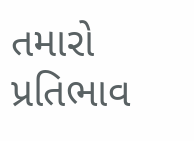તમારો પ્રતિભાવ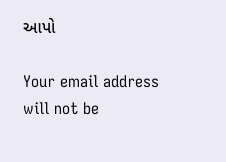આપો

Your email address will not be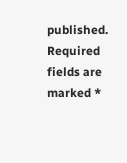published. Required fields are marked *